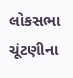લોકસભા ચૂંટણીના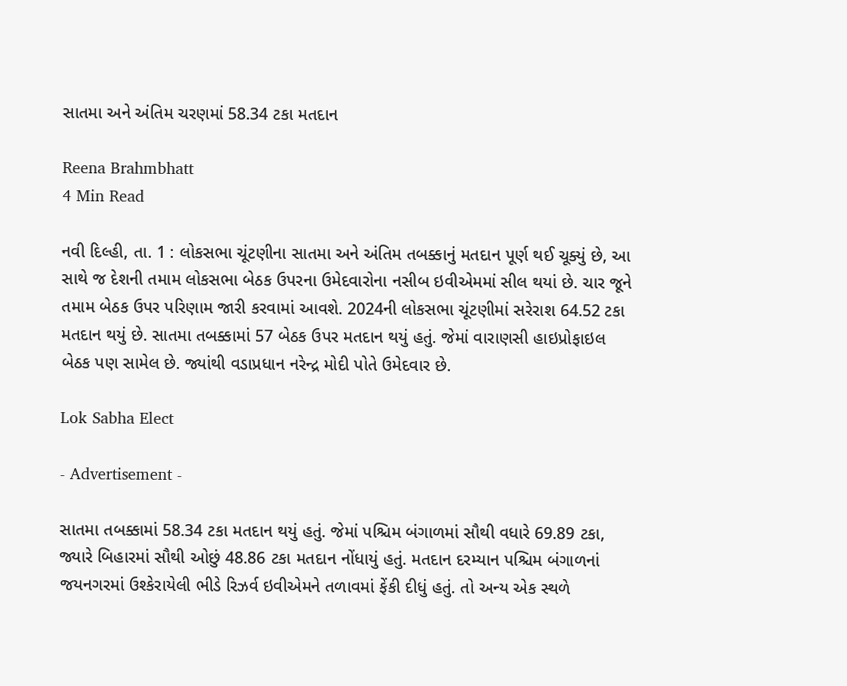સાતમા અને અંતિમ ચરણમાં 58.34 ટકા મતદાન

Reena Brahmbhatt
4 Min Read

નવી દિલ્હી, તા. 1 : લોકસભા ચૂંટણીના સાતમા અને અંતિમ તબક્કાનું મતદાન પૂર્ણ થઈ ચૂક્યું છે, આ સાથે જ દેશની તમામ લોકસભા બેઠક ઉપરના ઉમેદવારોના નસીબ ઇવીએમમાં સીલ થયાં છે. ચાર જૂને તમામ બેઠક ઉપર પરિણામ જારી કરવામાં આવશે. 2024ની લોકસભા ચૂંટણીમાં સરેરાશ 64.52 ટકા મતદાન થયું છે. સાતમા તબક્કામાં 57 બેઠક ઉપર મતદાન થયું હતું. જેમાં વારાણસી હાઇપ્રોફાઇલ બેઠક પણ સામેલ છે. જ્યાંથી વડાપ્રધાન નરેન્દ્ર મોદી પોતે ઉમેદવાર છે.

Lok Sabha Elect

- Advertisement -

સાતમા તબક્કામાં 58.34 ટકા મતદાન થયું હતું. જેમાં પશ્ચિમ બંગાળમાં સૌથી વધારે 69.89 ટકા, જ્યારે બિહારમાં સૌથી ઓછું 48.86 ટકા મતદાન નોંધાયું હતું. મતદાન દરમ્યાન પશ્ચિમ બંગાળનાં જયનગરમાં ઉશ્કેરાયેલી ભીડે રિઝર્વ ઇવીએમને તળાવમાં ફેંકી દીધું હતું. તો અન્ય એક સ્થળે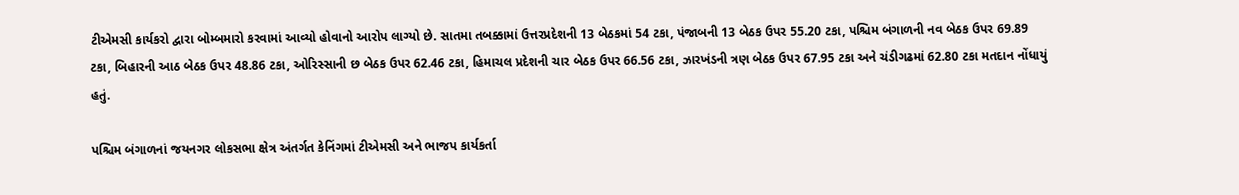ટીએમસી કાર્યકરો દ્વારા બોમ્બમારો કરવામાં આવ્યો હોવાનો આરોપ લાગ્યો છે. સાતમા તબક્કામાં ઉત્તરપ્રદેશની 13 બેઠકમાં 54 ટકા, પંજાબની 13 બેઠક ઉપર 55.20 ટકા, પશ્ચિમ બંગાળની નવ બેઠક ઉપર 69.89 ટકા, બિહારની આઠ બેઠક ઉપર 48.86 ટકા, ઓરિસ્સાની છ બેઠક ઉપર 62.46 ટકા, હિમાચલ પ્રદેશની ચાર બેઠક ઉપર 66.56 ટકા, ઝારખંડની ત્રણ બેઠક ઉપર 67.95 ટકા અને ચંડીગઢમાં 62.80 ટકા મતદાન નોંધાયું હતું.

પશ્ચિમ બંગાળનાં જયનગર લોકસભા ક્ષેત્ર અંતર્ગત કેનિંગમાં ટીએમસી અને ભાજપ કાર્યકર્તા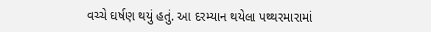વચ્ચે ઘર્ષણ થયું હતું. આ દરમ્યાન થયેલા પથ્થરમારામાં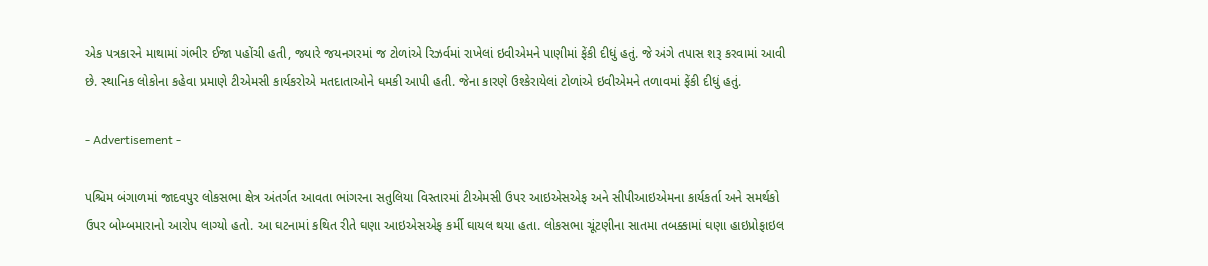એક પત્રકારને માથામાં ગંભીર ઈજા પહોંચી હતી, જ્યારે જયનગરમાં જ ટોળાંએ રિઝર્વમાં રાખેલાં ઇવીએમને પાણીમાં ફેંકી દીધું હતું. જે અંગે તપાસ શરૂ કરવામાં આવી છે. સ્થાનિક લોકોના કહેવા પ્રમાણે ટીએમસી કાર્યકરોએ મતદાતાઓને ધમકી આપી હતી. જેના કારણે ઉશ્કેરાયેલાં ટોળાંએ ઇવીએમને તળાવમાં ફેંકી દીધું હતું.

- Advertisement -

પશ્ચિમ બંગાળમાં જાદવપુર લોકસભા ક્ષેત્ર અંતર્ગત આવતા ભાંગરના સતુલિયા વિસ્તારમાં ટીએમસી ઉપર આઇએસએફ અને સીપીઆઇએમના કાર્યકર્તા અને સમર્થકો ઉપર બોમ્બમારાનો આરોપ લાગ્યો હતો. આ ઘટનામાં કથિત રીતે ઘણા આઇએસએફ કર્મી ઘાયલ થયા હતા. લોકસભા ચૂંટણીના સાતમા તબક્કામાં ઘણા હાઇપ્રોફાઇલ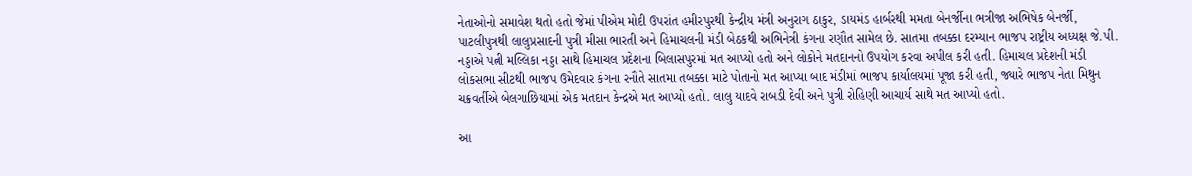નેતાઓનો સમાવેશ થતો હતો જેમાં પીએમ મોદી ઉપરાંત હમીરપુરથી કેન્દ્રીય મંત્રી અનુરાગ ઠાકુર, ડાયમંડ હાર્બરથી મમતા બેનર્જીના ભત્રીજા અભિષેક બેનર્જી, પાટલીપુત્રથી લાલુપ્રસાદની પુત્રી મીસા ભારતી અને હિમાચલની મંડી બેઠકથી અભિનેત્રી કંગના રણૌત સામેલ છે. સાતમા તબક્કા દરમ્યાન ભાજપ રાષ્ટ્રીય અધ્યક્ષ જે.પી. નડ્ડાએ પત્ની મલ્લિકા નડ્ડા સાથે હિમાચલ પ્રદેશના બિલાસપુરમાં મત આપ્યો હતો અને લોકોને મતદાનનો ઉપયોગ કરવા અપીલ કરી હતી. હિમાચલ પ્રદેશની મંડી લોકસભા સીટથી ભાજપ ઉમેદવાર કંગના રનૌતે સાતમા તબક્કા માટે પોતાનો મત આપ્યા બાદ મંડીમાં ભાજપ કાર્યાલયમાં પૂજા કરી હતી, જ્યારે ભાજપ નેતા મિથુન ચક્રવર્તીએ બેલગાછિયામાં એક મતદાન કેન્દ્રએ મત આપ્યો હતો. લાલુ યાદવે રાબડી દેવી અને પુત્રી રોહિણી આચાર્ય સાથે મત આપ્યો હતો.

આ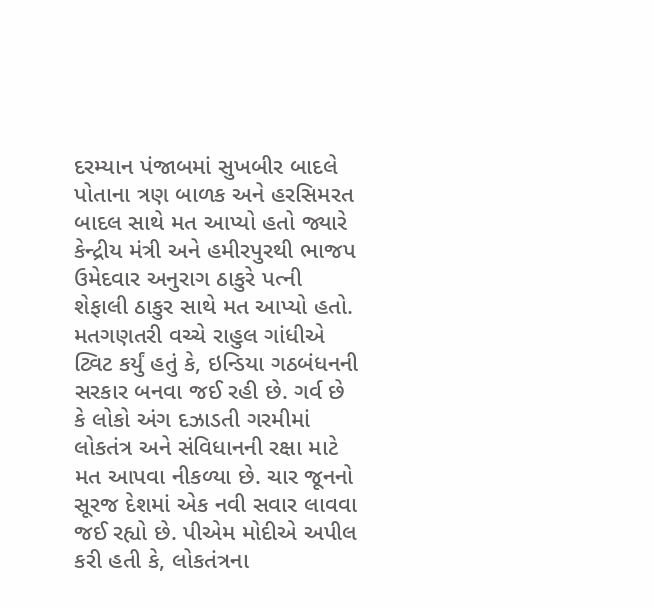દરમ્યાન પંજાબમાં સુખબીર બાદલે પોતાના ત્રણ બાળક અને હરસિમરત બાદલ સાથે મત આપ્યો હતો જ્યારે કેન્દ્રીય મંત્રી અને હમીરપુરથી ભાજપ ઉમેદવાર અનુરાગ ઠાકુરે પત્ની શેફાલી ઠાકુર સાથે મત આપ્યો હતો. મતગણતરી વચ્ચે રાહુલ ગાંધીએ ટ્વિટ કર્યું હતું કે, ઇન્ડિયા ગઠબંધનની સરકાર બનવા જઈ રહી છે. ગર્વ છે કે લોકો અંગ દઝાડતી ગરમીમાં લોકતંત્ર અને સંવિધાનની રક્ષા માટે મત આપવા નીકળ્યા છે. ચાર જૂનનો સૂરજ દેશમાં એક નવી સવાર લાવવા જઈ રહ્યો છે. પીએમ મોદીએ અપીલ કરી હતી કે, લોકતંત્રના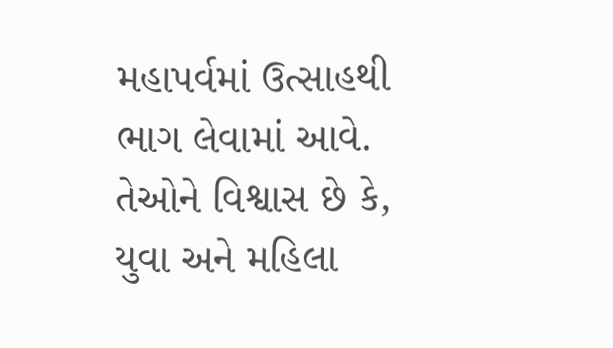મહાપર્વમાં ઉત્સાહથી ભાગ લેવામાં આવે. તેઓને વિશ્વાસ છે કે, યુવા અને મહિલા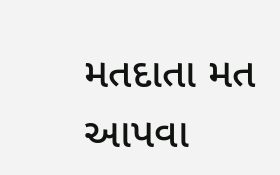મતદાતા મત આપવા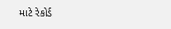માટે રેકોર્ડ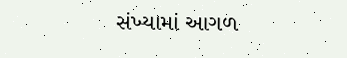સંખ્યામાં આગળ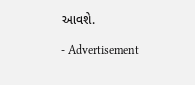આવશે.

- Advertisement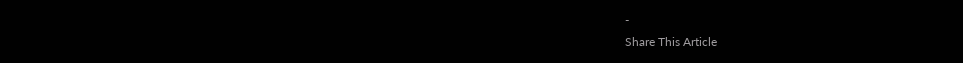-
Share This Article